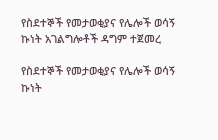የስደተኞች የመታወቂያና የሌሎች ወሳኝ ኩነት አገልግሎቶች ዳግም ተጀመረ

የስደተኞች የመታወቂያና የሌሎች ወሳኝ ኩነት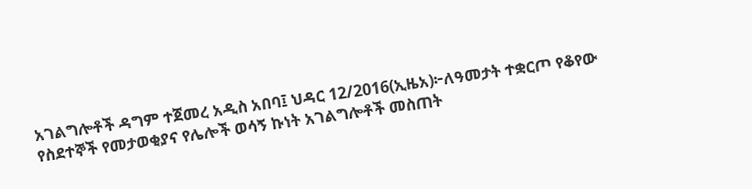አገልግሎቶች ዳግም ተጀመረ አዲስ አበባ፤ ህዳር 12/2016(ኢዜአ)፦ለዓመታት ተቋርጦ የቆየው የስደተኞች የመታወቂያና የሌሎች ወሳኝ ኩነት አገልግሎቶች መስጠት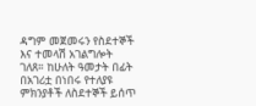ዳግም መጀመሩን የስደተኞች እና ተመላሽ አገልግሎት ገለጸ። ከሁለት ዓመታት በፊት በአገሪቷ በነበሩ የተለያዩ ምክንያቶች ለስደተኞች ይሰጥ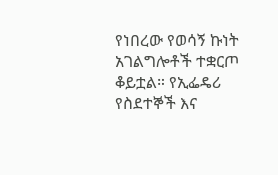የነበረው የወሳኝ ኩነት አገልግሎቶች ተቋርጦ ቆይቷል። የኢፌዴሪ የስደተኞች እና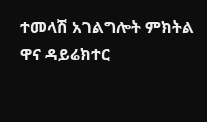ተመላሽ አገልግሎት ምክትል ዋና ዳይሬክተር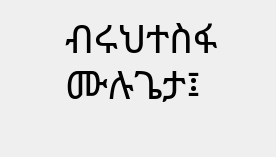ብሩህተስፋ ሙሉጌታ፤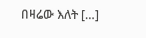በዛሬው እለት […]